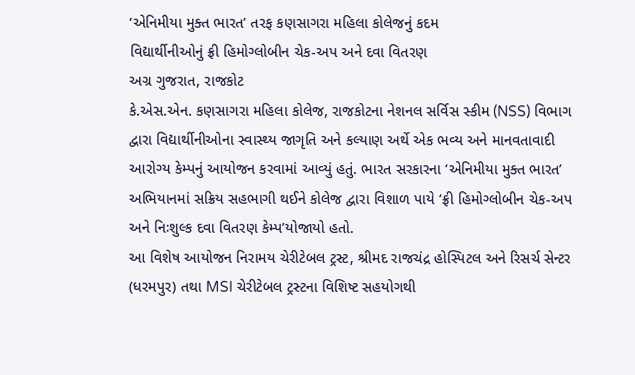‘એનિમીયા મુક્ત ભારત’ તરફ કણસાગરા મહિલા કોલેજનું કદમ
વિદ્યાર્થીનીઓનું ફ્રી હિમોગ્લોબીન ચેક-અપ અને દવા વિતરણ
અગ્ર ગુજરાત, રાજકોટ
કે.એસ.એન. કણસાગરા મહિલા કોલેજ, રાજકોટના નેશનલ સર્વિસ સ્કીમ (NSS) વિભાગ દ્વારા વિદ્યાર્થીનીઓના સ્વાસ્થ્ય જાગૃતિ અને કલ્યાણ અર્થે એક ભવ્ય અને માનવતાવાદી આરોગ્ય કેમ્પનું આયોજન કરવામાં આવ્યું હતું. ભારત સરકારના ‘એનિમીયા મુક્ત ભારત’ અભિયાનમાં સક્રિય સહભાગી થઈને કોલેજ દ્વારા વિશાળ પાયે ‘ફ્રી હિમોગ્લોબીન ચેક-અપ અને નિઃશુલ્ક દવા વિતરણ કેમ્પ’યોજાયો હતો.
આ વિશેષ આયોજન નિરામય ચેરીટેબલ ટ્રસ્ટ, શ્રીમદ રાજચંદ્ર હોસ્પિટલ અને રિસર્ચ સેન્ટર (ધરમપુર) તથા MSI ચેરીટેબલ ટ્રસ્ટના વિશિષ્ટ સહયોગથી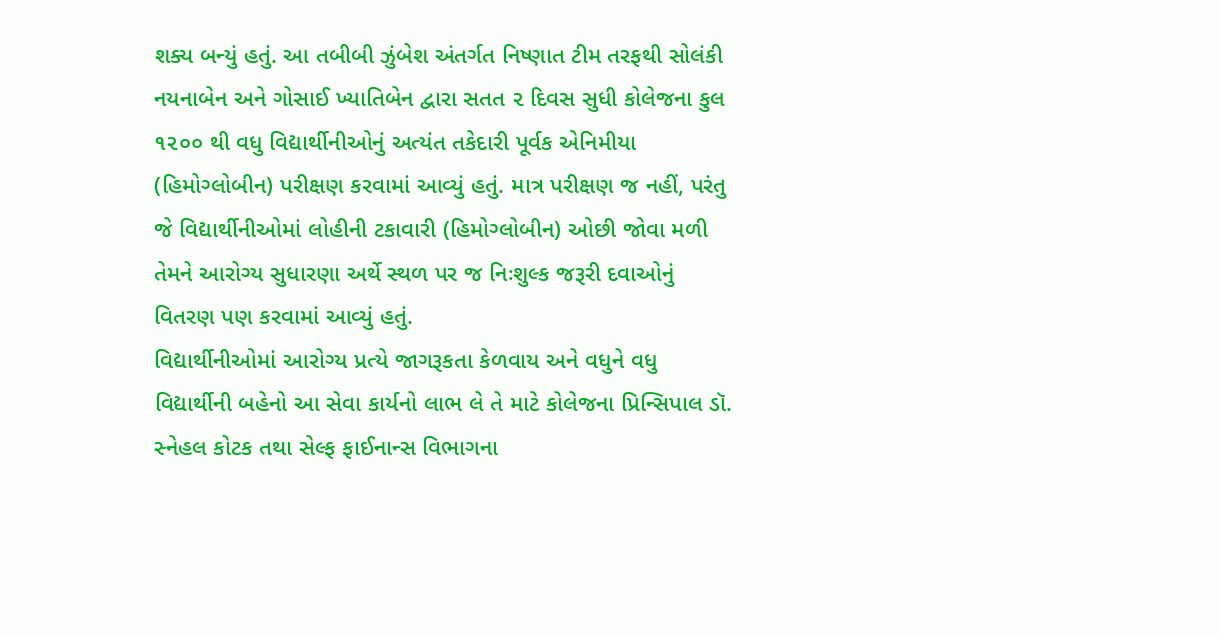શક્ય બન્યું હતું. આ તબીબી ઝુંબેશ અંતર્ગત નિષ્ણાત ટીમ તરફથી સોલંકી નયનાબેન અને ગોસાઈ ખ્યાતિબેન દ્વારા સતત ૨ દિવસ સુધી કોલેજના કુલ ૧૨૦૦ થી વધુ વિદ્યાર્થીનીઓનું અત્યંત તકેદારી પૂર્વક એનિમીયા (હિમોગ્લોબીન) પરીક્ષણ કરવામાં આવ્યું હતું. માત્ર પરીક્ષણ જ નહીં, પરંતુ જે વિદ્યાર્થીનીઓમાં લોહીની ટકાવારી (હિમોગ્લોબીન) ઓછી જોવા મળી તેમને આરોગ્ય સુધારણા અર્થે સ્થળ પર જ નિઃશુલ્ક જરૂરી દવાઓનું વિતરણ પણ કરવામાં આવ્યું હતું.
વિદ્યાર્થીનીઓમાં આરોગ્ય પ્રત્યે જાગરૂકતા કેળવાય અને વધુને વધુ વિદ્યાર્થીની બહેનો આ સેવા કાર્યનો લાભ લે તે માટે કોલેજના પ્રિન્સિપાલ ડૉ. સ્નેહલ કોટક તથા સેલ્ફ ફાઈનાન્સ વિભાગના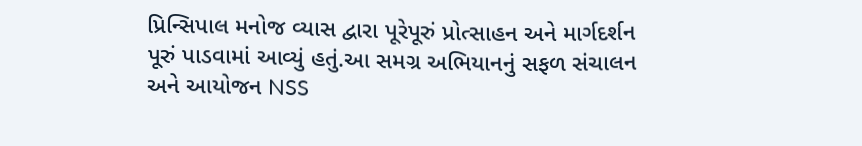પ્રિન્સિપાલ મનોજ વ્યાસ દ્વારા પૂરેપૂરું પ્રોત્સાહન અને માર્ગદર્શન પૂરું પાડવામાં આવ્યું હતું.આ સમગ્ર અભિયાનનું સફળ સંચાલન અને આયોજન NSS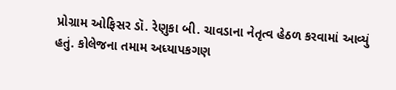પ્રોગ્રામ ઓફિસર ડૉ. રેણુકા બી. ચાવડાના નેતૃત્વ હેઠળ કરવામાં આવ્યું હતું. કોલેજના તમામ અધ્યાપકગણ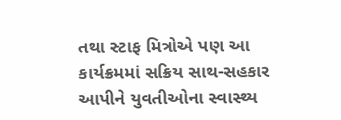તથા સ્ટાફ મિત્રોએ પણ આ કાર્યક્રમમાં સક્રિય સાથ-સહકાર આપીને યુવતીઓના સ્વાસ્થ્ય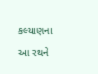કલ્યાણના આ રથને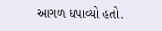આગળ ધપાવ્યો હતો.